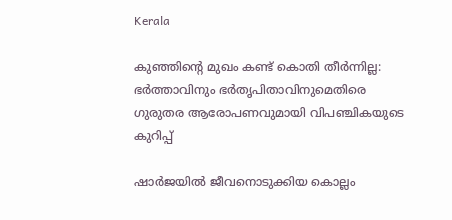Kerala

കുഞ്ഞിന്റെ മുഖം കണ്ട് കൊതി തീർന്നില്ല: ഭർത്താവിനും ഭർതൃപിതാവിനുമെതിരെ ഗുരുതര ആരോപണവുമായി വിപഞ്ചികയുടെ കുറിപ്പ്

ഷാർജയിൽ ജീവനൊടുക്കിയ കൊല്ലം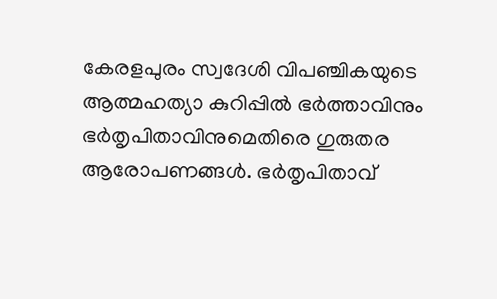കേരളപുരം സ്വദേശി വിപഞ്ചികയുടെ ആത്മഹത്യാ കുറിപ്പിൽ ഭർത്താവിനും ഭർതൃപിതാവിനുമെതിരെ ഗുരുതര ആരോപണങ്ങൾ. ഭർതൃപിതാവ്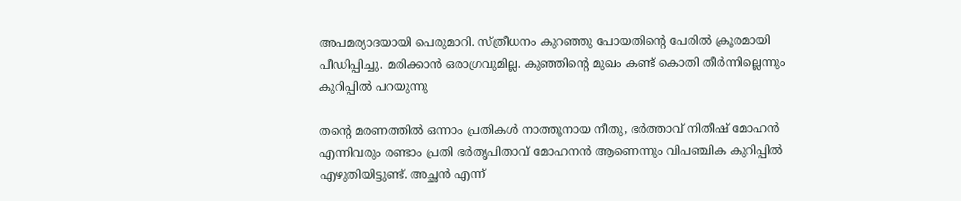അപമര്യാദയായി പെരുമാറി. സ്ത്രീധനം കുറഞ്ഞു പോയതിന്റെ പേരിൽ ക്രൂരമായി പീഡിപ്പിച്ചു. മരിക്കാൻ ഒരാഗ്രവുമില്ല. കുഞ്ഞിന്റെ മുഖം കണ്ട് കൊതി തീർന്നില്ലെന്നും കുറിപ്പിൽ പറയുന്നു

തന്റെ മരണത്തിൽ ഒന്നാം പ്രതികൾ നാത്തൂനായ നീതു, ഭർത്താവ് നിതീഷ് മോഹൻ എന്നിവരും രണ്ടാം പ്രതി ഭർതൃപിതാവ് മോഹനൻ ആണെന്നും വിപഞ്ചിക കുറിപ്പിൽ എഴുതിയിട്ടുണ്ട്. അച്ഛൻ എന്ന്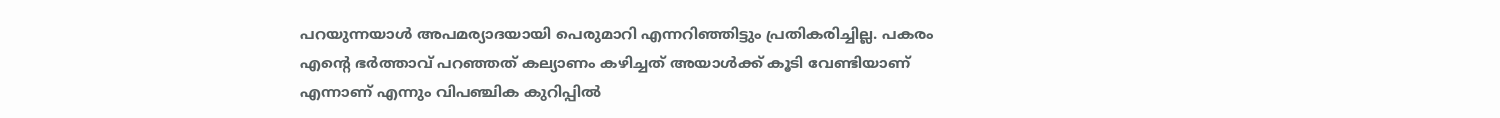പറയുന്നയാൾ അപമര്യാദയായി പെരുമാറി എന്നറിഞ്ഞിട്ടും പ്രതികരിച്ചില്ല. പകരം എന്റെ ഭർത്താവ് പറഞ്ഞത് കല്യാണം കഴിച്ചത് അയാൾക്ക് കൂടി വേണ്ടിയാണ് എന്നാണ് എന്നും വിപഞ്ചിക കുറിപ്പിൽ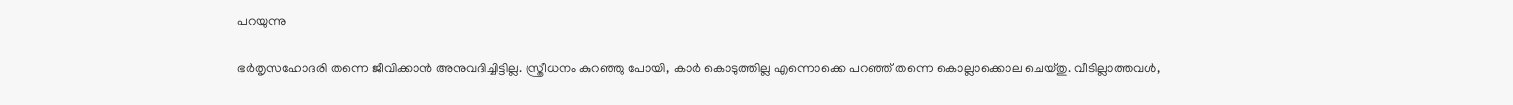പറയുന്നു

ഭർതൃസഹോദരി തന്നെ ജീവിക്കാൻ അനുവദിച്ചിട്ടില്ല. സ്ത്രീധനം കുറഞ്ഞു പോയി, കാർ കൊടുത്തില്ല എന്നൊക്കെ പറഞ്ഞ് തന്നെ കൊല്ലാക്കൊല ചെയ്തു. വീടില്ലാത്തവൾ,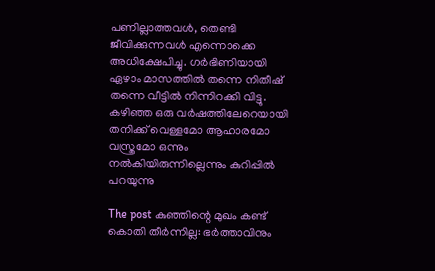പണില്ലാത്തവൾ, തെണ്ടി ജീവിക്കുന്നവൾ എന്നൊക്കെ അധിക്ഷേപിച്ചു. ഗർഭിണിയായി ഏഴാം മാസത്തിൽ തന്നെ നിതീഷ് തന്നെ വീട്ടിൽ നിന്നിറക്കി വിട്ടു. കഴിഞ്ഞ ഒരു വർഷത്തിലേറെയായി തനിക്ക് വെള്ളമോ ആഹാരമോ വസ്ത്രമോ ഒന്നും നൽകിയിരുന്നില്ലെന്നും കുറിപ്പിൽ പറയുന്നു

The post കുഞ്ഞിന്റെ മുഖം കണ്ട് കൊതി തീർന്നില്ല: ഭർത്താവിനും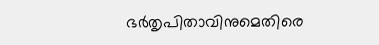ഭർതൃപിതാവിനുമെതിരെ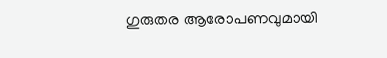ഗുരുതര ആരോപണവുമായി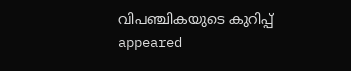വിപഞ്ചികയുടെ കുറിപ്പ് appeared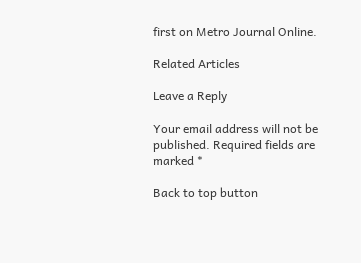first on Metro Journal Online.

Related Articles

Leave a Reply

Your email address will not be published. Required fields are marked *

Back to top button